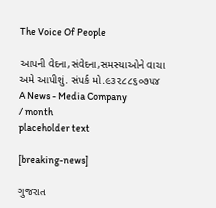The Voice Of People

આપની વેદના,સંવેદના,સમસ્યાઓને વાચા અમે આપીશું. સંપર્ક મો.૯૩૨૮૮૬૦૭૫૪
A News - Media Company
/ month
placeholder text

[breaking-news]

ગુજરાત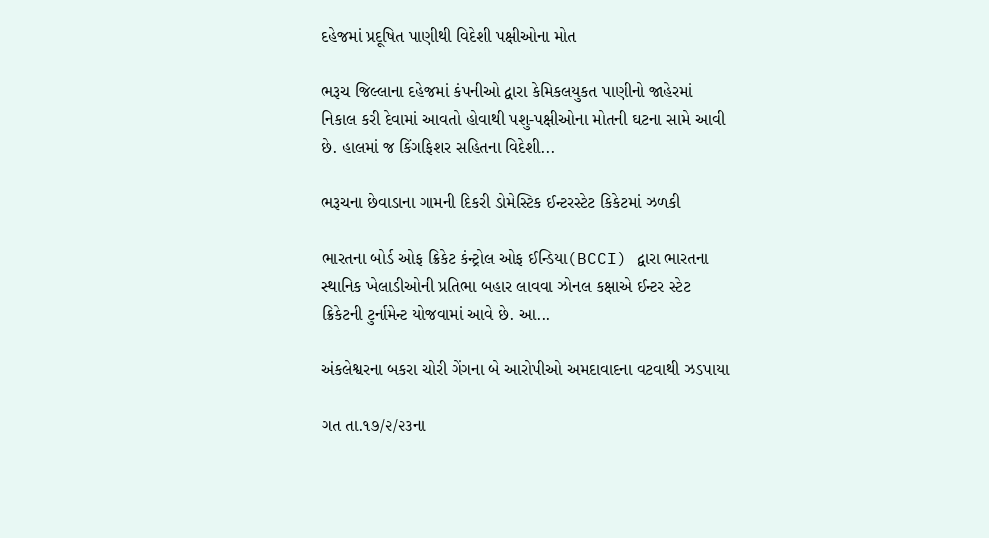દહેજમાં પ્રદૂષિત પાણીથી વિદેશી પક્ષીઓના મોત

ભરૂચ જિલ્લાના દહેજમાં કંપનીઓ દ્વારા કેમિકલયુકત પાણીનો જાહેરમાં નિકાલ કરી દેવામાં આવતો હોવાથી પશુ-પક્ષીઓના મોતની ઘટના સામે આવી છે. હાલમાં જ કિંગફિશર સહિતના વિદેશી...

ભરૂચના છેવાડાના ગામની દિકરી ડોમેસ્ટિક ઈન્ટરસ્ટેટ કિકેટમાં ઝળકી

ભારતના બોર્ડ ઓફ ક્રિકેટ કંન્ટ્રોલ ઓફ ઈન્ડિયા(BCCI) દ્વારા ભારતના સ્થાનિક ખેલાડીઓની પ્રતિભા બહાર લાવવા ઝોનલ કક્ષાએ ઈન્ટર સ્ટેટ ક્રિકેટની ટુર્નામેન્ટ યોજવામાં આવે છે. આ...

અંકલેશ્વરના બકરા ચોરી ગેંગના બે આરોપીઓ અમદાવાદના વટવાથી ઝડપાયા

ગત તા.૧૭/૨/૨૩ના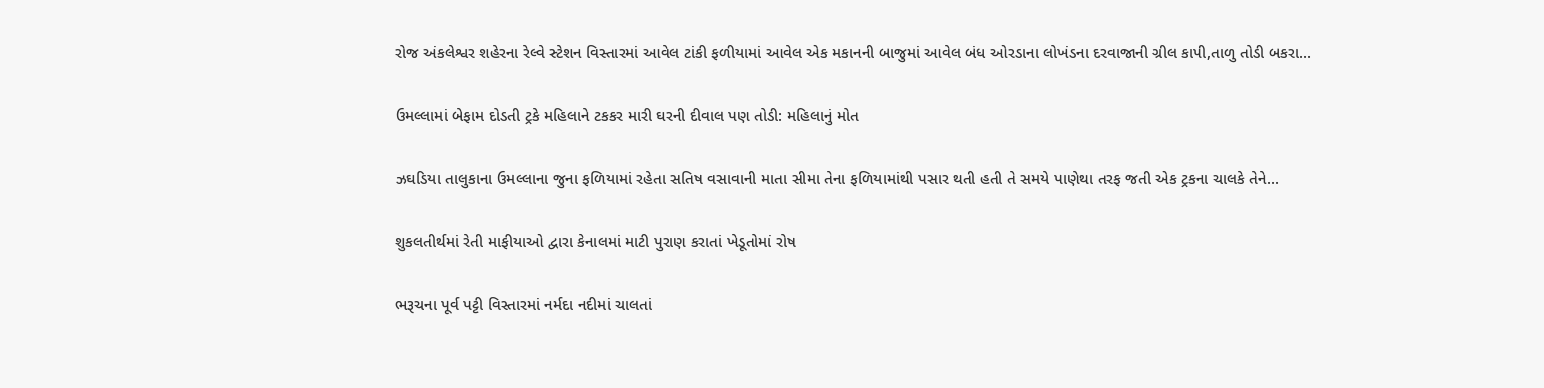રોજ અંકલેશ્વર શહેરના રેલ્વે સ્ટેશન વિસ્તારમાં આવેલ ટાંકી ફળીયામાં આવેલ એક મકાનની બાજુમાં આવેલ બંધ ઓરડાના લોખંડના દરવાજાની ગ્રીલ કાપી,તાળુ તોડી બકરા...

ઉમલ્લામાં બેફામ દોડતી ટ્રકે મહિલાને ટકકર મારી ઘરની દીવાલ પણ તોડી: મહિલાનું મોત

ઝઘડિયા તાલુકાના ઉમલ્લાના જુના ફળિયામાં રહેતા સતિષ વસાવાની માતા સીમા તેના ફળિયામાંથી પસાર થતી હતી તે સમયે પાણેથા તરફ જતી એક ટ્રકના ચાલકે તેને...

શુકલતીર્થમાં રેતી માફીયાઓ દ્વારા કેનાલમાં માટી પુરાણ કરાતાં ખેડૂતોમાં રોષ

ભરૂચના પૂર્વ પટ્ટી વિસ્તારમાં નર્મદા નદીમાં ચાલતાં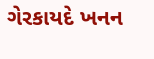ગેરકાયદે ખનન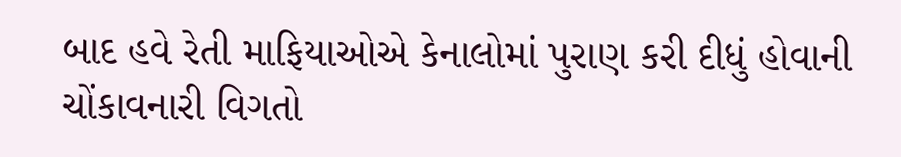બાદ હવે રેતી માફિયાઓએ કેનાલોમાં પુરાણ કરી દીધું હોવાની ચોંકાવનારી વિગતો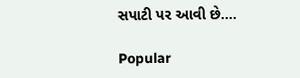સપાટી પર આવી છે....

Popular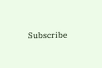Subscribe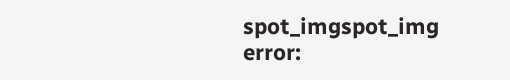spot_imgspot_img
error: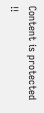Content is protected !!